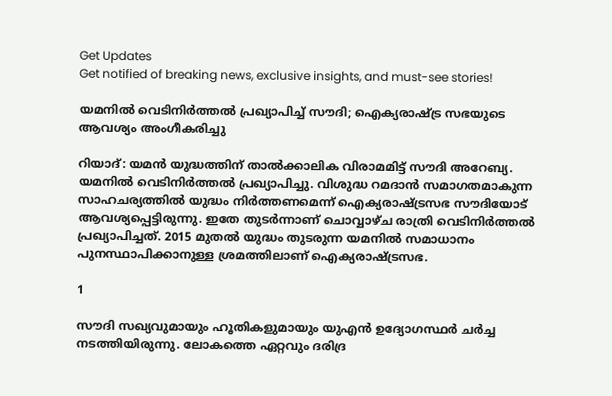Get Updates
Get notified of breaking news, exclusive insights, and must-see stories!

യമനില്‍ വെടിനിര്‍ത്തല്‍ പ്രഖ്യാപിച്ച് സൗദി; ഐക്യരാഷ്ട്ര സഭയുടെ ആവശ്യം അംഗീകരിച്ചു

റിയാദ്: യമന്‍ യുദ്ധത്തിന് താല്‍ക്കാലിക വിരാമമിട്ട് സൗദി അറേബ്യ. യമനില്‍ വെടിനിര്‍ത്തല്‍ പ്രഖ്യാപിച്ചു. വിശുദ്ധ റമദാന്‍ സമാഗതമാകുന്ന സാഹചര്യത്തില്‍ യുദ്ധം നിര്‍ത്തണമെന്ന് ഐക്യരാഷ്ട്രസഭ സൗദിയോട് ആവശ്യപ്പെട്ടിരുന്നു. ഇതേ തുടര്‍ന്നാണ് ചൊവ്വാഴ്ച രാത്രി വെടിനിര്‍ത്തല്‍ പ്രഖ്യാപിച്ചത്. 2015 മുതല്‍ യുദ്ധം തുടരുന്ന യമനില്‍ സമാധാനം പുനസ്ഥാപിക്കാനുള്ള ശ്രമത്തിലാണ് ഐക്യരാഷ്ട്രസഭ.

1

സൗദി സഖ്യവുമായും ഹൂതികളുമായും യുഎന്‍ ഉദ്യോഗസ്ഥര്‍ ചര്‍ച്ച നടത്തിയിരുന്നു. ലോകത്തെ ഏറ്റവും ദരിദ്ര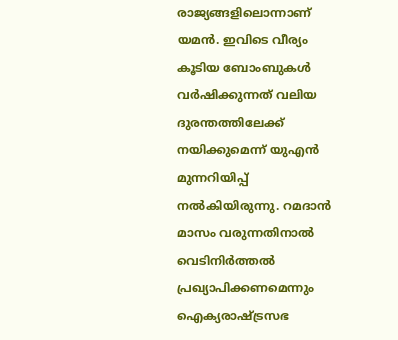രാജ്യങ്ങളിലൊന്നാണ് യമന്‍. ഇവിടെ വീര്യം കൂടിയ ബോംബുകള്‍ വര്‍ഷിക്കുന്നത് വലിയ ദുരന്തത്തിലേക്ക് നയിക്കുമെന്ന് യുഎന്‍ മുന്നറിയിപ്പ് നല്‍കിയിരുന്നു. റമദാന്‍ മാസം വരുന്നതിനാല്‍ വെടിനിര്‍ത്തല്‍ പ്രഖ്യാപിക്കണമെന്നും ഐക്യരാഷ്ട്രസഭ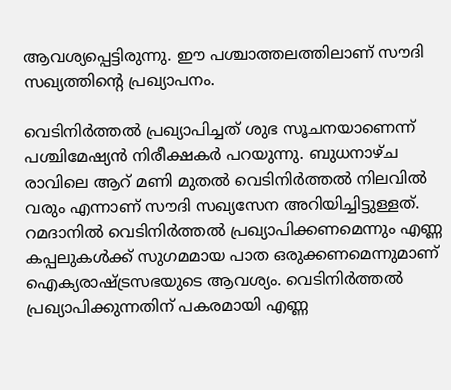ആവശ്യപ്പെട്ടിരുന്നു. ഈ പശ്ചാത്തലത്തിലാണ് സൗദി സഖ്യത്തിന്റെ പ്രഖ്യാപനം.

വെടിനിര്‍ത്തല്‍ പ്രഖ്യാപിച്ചത് ശുഭ സൂചനയാണെന്ന് പശ്ചിമേഷ്യന്‍ നിരീക്ഷകര്‍ പറയുന്നു. ബുധനാഴ്ച രാവിലെ ആറ് മണി മുതല്‍ വെടിനിര്‍ത്തല്‍ നിലവില്‍ വരും എന്നാണ് സൗദി സഖ്യസേന അറിയിച്ചിട്ടുള്ളത്. റമദാനില്‍ വെടിനിര്‍ത്തല്‍ പ്രഖ്യാപിക്കണമെന്നും എണ്ണ കപ്പലുകള്‍ക്ക് സുഗമമായ പാത ഒരുക്കണമെന്നുമാണ് ഐക്യരാഷ്ട്രസഭയുടെ ആവശ്യം. വെടിനിര്‍ത്തല്‍ പ്രഖ്യാപിക്കുന്നതിന് പകരമായി എണ്ണ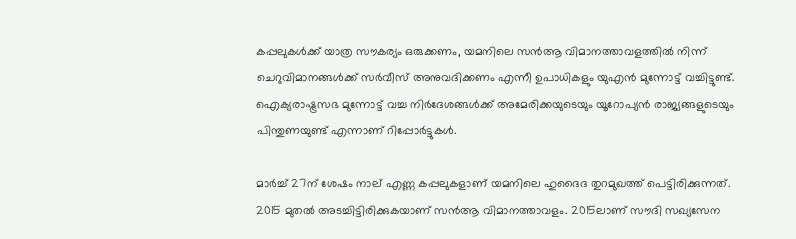കപ്പലുകള്‍ക്ക് യാത്ര സൗകര്യം ഒരുക്കണം, യമനിലെ സന്‍ആ വിമാനത്താവളത്തില്‍ നിന്ന് ചെറുവിമാനങ്ങള്‍ക്ക് സര്‍വീസ് അനുവദിക്കണം എന്നീ ഉപാധികളും യുഎന്‍ മുന്നോട്ട് വച്ചിട്ടുണ്ട്. ഐക്യരാഷ്ട്രസഭ മുന്നോട്ട് വച്ച നിര്‍ദേശങ്ങള്‍ക്ക് അമേരിക്കയുടെയും യൂറോപ്യന്‍ രാജ്യങ്ങളുടെയും പിന്തുണയുണ്ട് എന്നാണ് റിപ്പോര്‍ട്ടുകള്‍.

മാര്‍ച്ച് 27ന് ശേഷം നാല് എണ്ണ കപ്പലുകളാണ് യമനിലെ ഹുദൈദ തുറമുഖത്ത് പെട്ടിരിക്കുന്നത്. 2015 മുതല്‍ അടച്ചിട്ടിരിക്കുകയാണ് സന്‍ആ വിമാനത്താവളം. 2015ലാണ് സൗദി സഖ്യസേന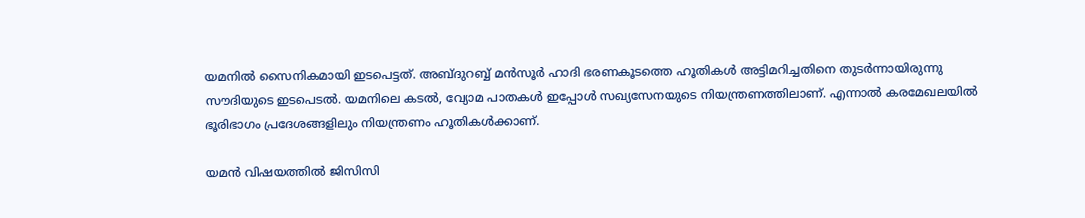യമനില്‍ സൈനികമായി ഇടപെട്ടത്. അബ്ദുറബ്ബ് മന്‍സൂര്‍ ഹാദി ഭരണകൂടത്തെ ഹൂതികള്‍ അട്ടിമറിച്ചതിനെ തുടര്‍ന്നായിരുന്നു സൗദിയുടെ ഇടപെടല്‍. യമനിലെ കടല്‍, വ്യോമ പാതകള്‍ ഇപ്പോള്‍ സഖ്യസേനയുടെ നിയന്ത്രണത്തിലാണ്. എന്നാല്‍ കരമേഖലയില്‍ ഭൂരിഭാഗം പ്രദേശങ്ങളിലും നിയന്ത്രണം ഹൂതികള്‍ക്കാണ്.

യമന്‍ വിഷയത്തില്‍ ജിസിസി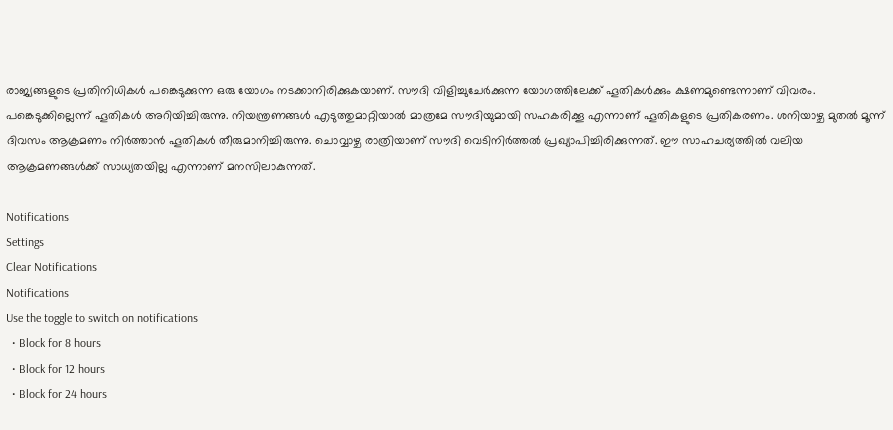രാജ്യങ്ങളുടെ പ്രതിനിധികള്‍ പങ്കെടുക്കുന്ന ഒരു യോഗം നടക്കാനിരിക്കുകയാണ്. സൗദി വിളിച്ചുചേര്‍ക്കുന്ന യോഗത്തിലേക്ക് ഹൂതികള്‍ക്കും ക്ഷണമുണ്ടെന്നാണ് വിവരം. പങ്കെടുക്കില്ലെന്ന് ഹൂതികള്‍ അറിയിച്ചിരുന്നു. നിയന്ത്രണങ്ങള്‍ എടുത്തുമാറ്റിയാല്‍ മാത്രമേ സൗദിയുമായി സഹകരിക്കൂ എന്നാണ് ഹൂതികളുടെ പ്രതികരണം. ശനിയാഴ്ച മുതല്‍ മൂന്ന് ദിവസം ആക്രമണം നിര്‍ത്താന്‍ ഹൂതികള്‍ തീരുമാനിച്ചിരുന്നു. ചൊവ്വാഴ്ച രാത്രിയാണ് സൗദി വെടിനിര്‍ത്തല്‍ പ്രഖ്യാപിച്ചിരിക്കുന്നത്. ഈ സാഹചര്യത്തില്‍ വലിയ ആക്രമണങ്ങള്‍ക്ക് സാധ്യതയില്ല എന്നാണ് മനസിലാകുന്നത്.

Notifications
Settings
Clear Notifications
Notifications
Use the toggle to switch on notifications
  • Block for 8 hours
  • Block for 12 hours
  • Block for 24 hours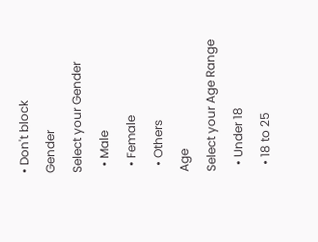• Don't block
Gender
Select your Gender
  • Male
  • Female
  • Others
Age
Select your Age Range
  • Under 18
  • 18 to 25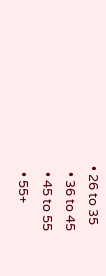• 26 to 35
  • 36 to 45
  • 45 to 55
  • 55+